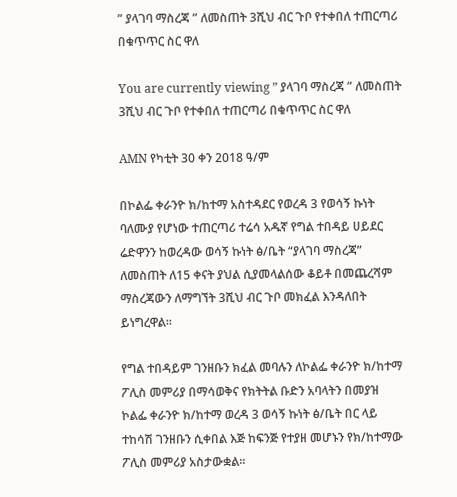” ያላገባ ማስረጃ ” ለመስጠት 3ሺህ ብር ጉቦ የተቀበለ ተጠርጣሪ በቁጥጥር ስር ዋለ

You are currently viewing ” ያላገባ ማስረጃ ” ለመስጠት 3ሺህ ብር ጉቦ የተቀበለ ተጠርጣሪ በቁጥጥር ስር ዋለ

AMN የካቲት 30 ቀን 2018 ዓ/ም

በኮልፌ ቀራንዮ ክ/ከተማ አስተዳደር የወረዳ 3 የወሳኝ ኩነት ባለሙያ የሆነው ተጠርጣሪ ተሬሳ አዱኛ የግል ተበዳይ ሀይደር ሬድዋንን ከወረዳው ወሳኝ ኩነት ፅ/ቤት “ያላገባ ማስረጃ” ለመስጠት ለ15 ቀናት ያህል ሲያመላልሰው ቆይቶ በመጨረሻም ማስረጃውን ለማግኘት 3ሺህ ብር ጉቦ መክፈል እንዳለበት ይነግረዋል፡፡

የግል ተበዳይም ገንዘቡን ክፈል መባሉን ለኮልፌ ቀራንዮ ክ/ከተማ ፖሊስ መምሪያ በማሳወቅና የክትትል ቡድን አባላትን በመያዝ ኮልፌ ቀራንዮ ክ/ከተማ ወረዳ 3 ወሳኝ ኩነት ፅ/ቤት በር ላይ ተከሳሽ ገንዘቡን ሲቀበል እጅ ከፍንጅ የተያዘ መሆኑን የክ/ከተማው ፖሊስ መምሪያ አስታውቋል፡፡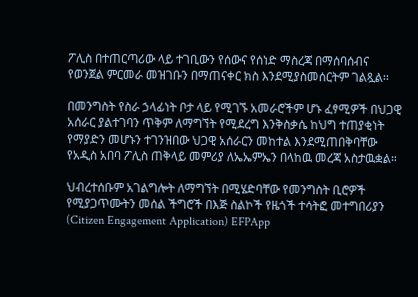ፖሊስ በተጠርጣሪው ላይ ተገቢውን የሰውና የሰነድ ማስረጃ በማሰባሰብና የወንጀል ምርመራ መዝገቡን በማጠናቀር ክስ እንደሚያስመሰርትም ገልጿል፡፡

በመንግስት የስራ ኃላፊነት ቦታ ላይ የሚገኙ አመራሮችም ሆኑ ፈፃሚዎች በህጋዊ አሰራር ያልተገባን ጥቅም ለማግኘት የሚደረግ እንቅስቃሴ ከህግ ተጠያቂነት የማያድን መሆኑን ተገንዝበው ህጋዊ አሰራርን መከተል እንደሚጠበቅባቸው የአዲስ አበባ ፖሊስ ጠቅላይ መምሪያ ለኤኤምኤን በላከዉ መረጃ አስታዉቋል።

ህብረተሰቡም አገልግሎት ለማግኘት በሚሄድባቸው የመንግስት ቢሮዎች የሚያጋጥሙትን መሰል ችግሮች በእጅ ስልኮች የዜጎች ተሳትፎ መተግበሪያን (Citizen Engagement Application) EFPApp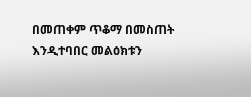በመጠቀም ጥቆማ በመስጠት እንዲተባበር መልዕክቱን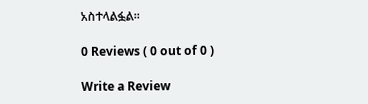አስተላልፏል፡፡

0 Reviews ( 0 out of 0 )

Write a Review